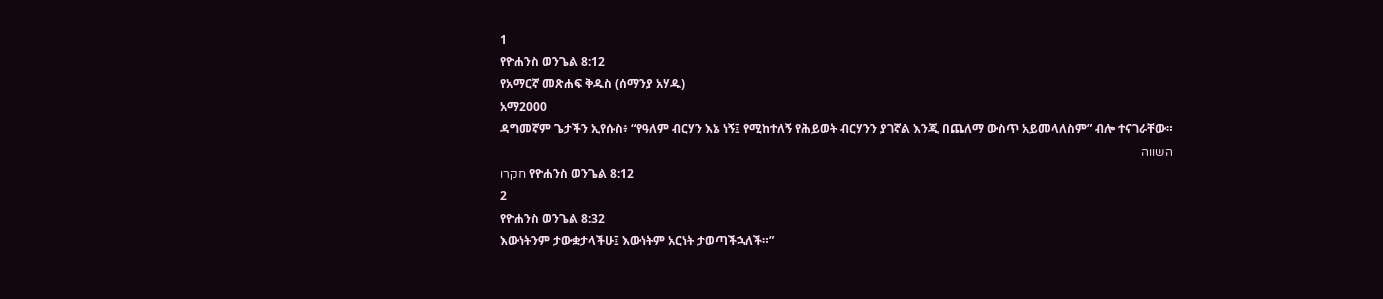1
የዮሐንስ ወንጌል 8:12
የአማርኛ መጽሐፍ ቅዱስ (ሰማንያ አሃዱ)
አማ2000
ዳግመኛም ጌታችን ኢየሱስ፥ “የዓለም ብርሃን እኔ ነኝ፤ የሚከተለኝ የሕይወት ብርሃንን ያገኛል እንጂ በጨለማ ውስጥ አይመላለስም” ብሎ ተናገራቸው።
השווה
חקרו የዮሐንስ ወንጌል 8:12
2
የዮሐንስ ወንጌል 8:32
እውነትንም ታውቋታላችሁ፤ እውነትም አርነት ታወጣችኋለች።”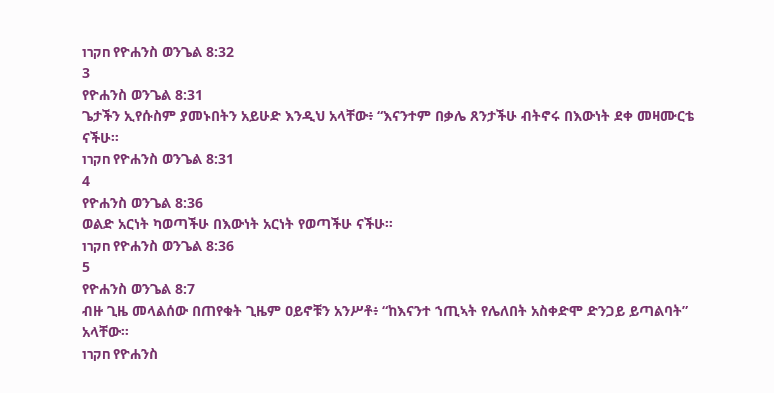חקרו የዮሐንስ ወንጌል 8:32
3
የዮሐንስ ወንጌል 8:31
ጌታችን ኢየሱስም ያመኑበትን አይሁድ እንዲህ አላቸው፥ “እናንተም በቃሌ ጸንታችሁ ብትኖሩ በእውነት ደቀ መዛሙርቴ ናችሁ።
חקרו የዮሐንስ ወንጌል 8:31
4
የዮሐንስ ወንጌል 8:36
ወልድ አርነት ካወጣችሁ በእውነት አርነት የወጣችሁ ናችሁ።
חקרו የዮሐንስ ወንጌል 8:36
5
የዮሐንስ ወንጌል 8:7
ብዙ ጊዜ መላልሰው በጠየቁት ጊዜም ዐይኖቹን አንሥቶ፥ “ከእናንተ ኀጢኣት የሌለበት አስቀድሞ ድንጋይ ይጣልባት” አላቸው።
חקרו የዮሐንስ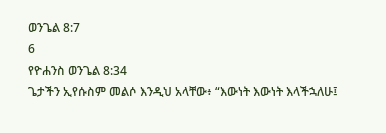ወንጌል 8:7
6
የዮሐንስ ወንጌል 8:34
ጌታችን ኢየሱስም መልሶ እንዲህ አላቸው፥ “እውነት እውነት እላችኋለሁ፤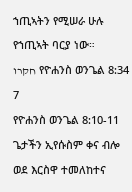ኀጢኣትን የሚሠራ ሁሉ የኀጢኣት ባርያ ነው።
חקרו የዮሐንስ ወንጌል 8:34
7
የዮሐንስ ወንጌል 8:10-11
ጌታችን ኢየሱስም ቀና ብሎ ወደ እርስዋ ተመለከተና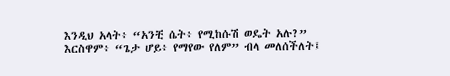እንዲህ አላት፥ “አንቺ ሴት፥ የሚከሱሽ ወዴት አሉ?” እርስዋም፥ “ጌታ ሆይ፥ የማየው የለም” ብላ መለሰችለት፤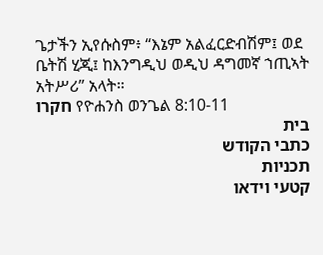ጌታችን ኢየሱስም፥ “እኔም አልፈርድብሽም፤ ወደ ቤትሽ ሂጂ፤ ከእንግዲህ ወዲህ ዳግመኛ ኀጢኣት አትሥሪ” አላት።
חקרו የዮሐንስ ወንጌል 8:10-11
בית
כתבי הקודש
תכניות
קטעי וידאו